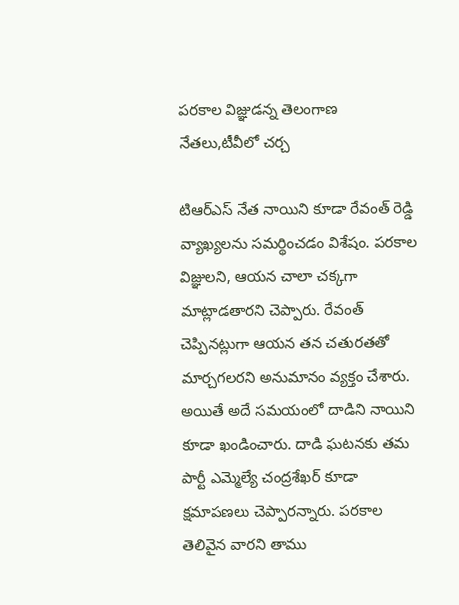పరకాల విజ్ఞుడన్న తెలంగాణ నేతలు,టీవీలో చర్చ

టిఆర్ఎస్ నేత నాయిని కూడా రేవంత్ రెడ్డి వ్యాఖ్యలను సమర్థించడం విశేషం. పరకాల విజ్ఞులని, ఆయన చాలా చక్కగా మాట్లాడతారని చెప్పారు. రేవంత్ చెప్పినట్లుగా ఆయన తన చతురతతో మార్చగలరని అనుమానం వ్యక్తం చేశారు. అయితే అదే సమయంలో దాడిని నాయిని కూడా ఖండించారు. దాడి ఘటనకు తమ పార్టీ ఎమ్మెల్యే చంద్రశేఖర్ కూడా క్షమాపణలు చెప్పారన్నారు. పరకాల తెలివైన వారని తాము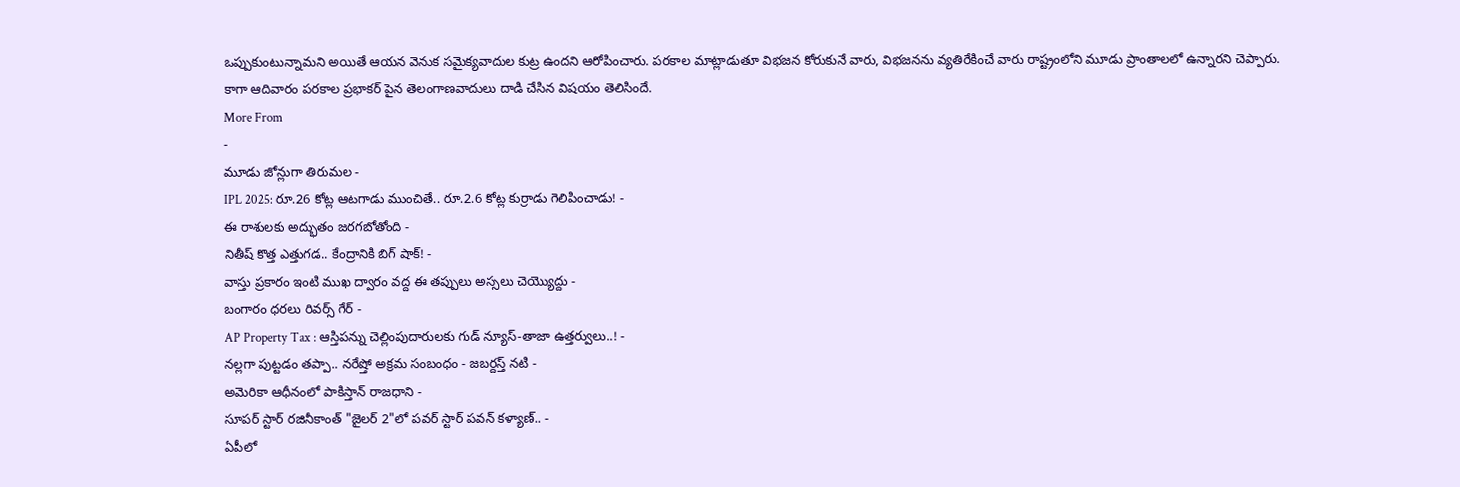ఒప్పుకుంటున్నామని అయితే ఆయన వెనుక సమైక్యవాదుల కుట్ర ఉందని ఆరోపించారు. పరకాల మాట్లాడుతూ విభజన కోరుకునే వారు, విభజనను వ్యతిరేకించే వారు రాష్ట్రంలోని మూడు ప్రాంతాలలో ఉన్నారని చెప్పారు. కాగా ఆదివారం పరకాల ప్రభాకర్ పైన తెలంగాణవాదులు దాడి చేసిన విషయం తెలిసిందే.
More From
-
మూడు జోన్లుగా తిరుమల -
IPL 2025: రూ.26 కోట్ల ఆటగాడు ముంచితే.. రూ.2.6 కోట్ల కుర్రాడు గెలిపించాడు! -
ఈ రాశులకు అద్భుతం జరగబోతోంది -
నితీష్ కొత్త ఎత్తుగడ.. కేంద్రానికి బిగ్ షాక్! -
వాస్తు ప్రకారం ఇంటి ముఖ ద్వారం వద్ద ఈ తప్పులు అస్సలు చెయ్యొద్దు -
బంగారం ధరలు రివర్స్ గేర్ -
AP Property Tax : ఆస్తిపన్ను చెల్లింపుదారులకు గుడ్ న్యూస్-తాజా ఉత్తర్వులు..! -
నల్లగా పుట్టడం తప్పా.. నరేష్తో అక్రమ సంబంధం - జబర్దస్త్ నటి -
అమెరికా ఆధీనంలో పాకిస్తాన్ రాజధాని -
సూపర్ స్టార్ రజినీకాంత్ "జైలర్ 2"లో పవర్ స్టార్ పవన్ కళ్యాణ్.. -
ఏపీలో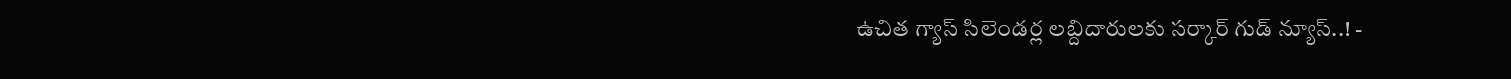ఉచిత గ్యాస్ సిలెండర్ల లబ్దిదారులకు సర్కార్ గుడ్ న్యూస్..! -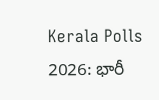Kerala Polls 2026: భారీ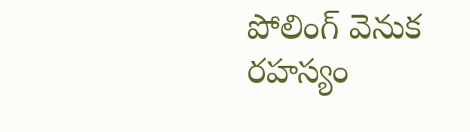పోలింగ్ వెనుక రహస్యం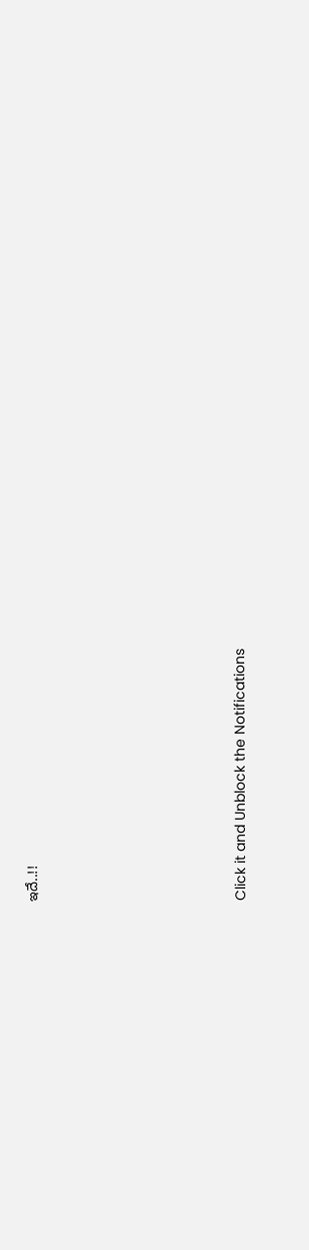ఇదే..!!












Click it and Unblock the Notifications